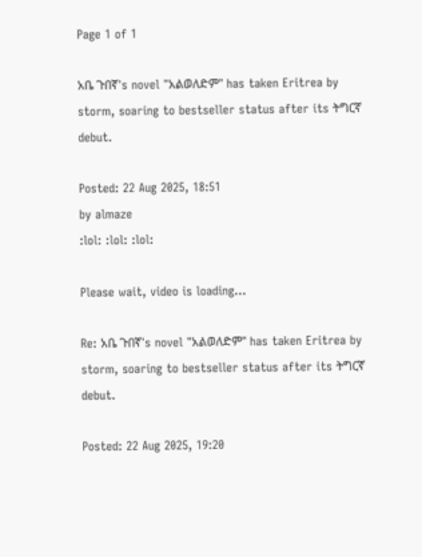Page 1 of 1

አቤ ጉበኛ's novel "አልወለድም" has taken Eritrea by storm, soaring to bestseller status after its ትግርኛ debut.

Posted: 22 Aug 2025, 18:51
by almaze
:lol: :lol: :lol:

Please wait, video is loading...

Re: አቤ ጉበኛ's novel "አልወለድም" has taken Eritrea by storm, soaring to bestseller status after its ትግርኛ debut.

Posted: 22 Aug 2025, 19:20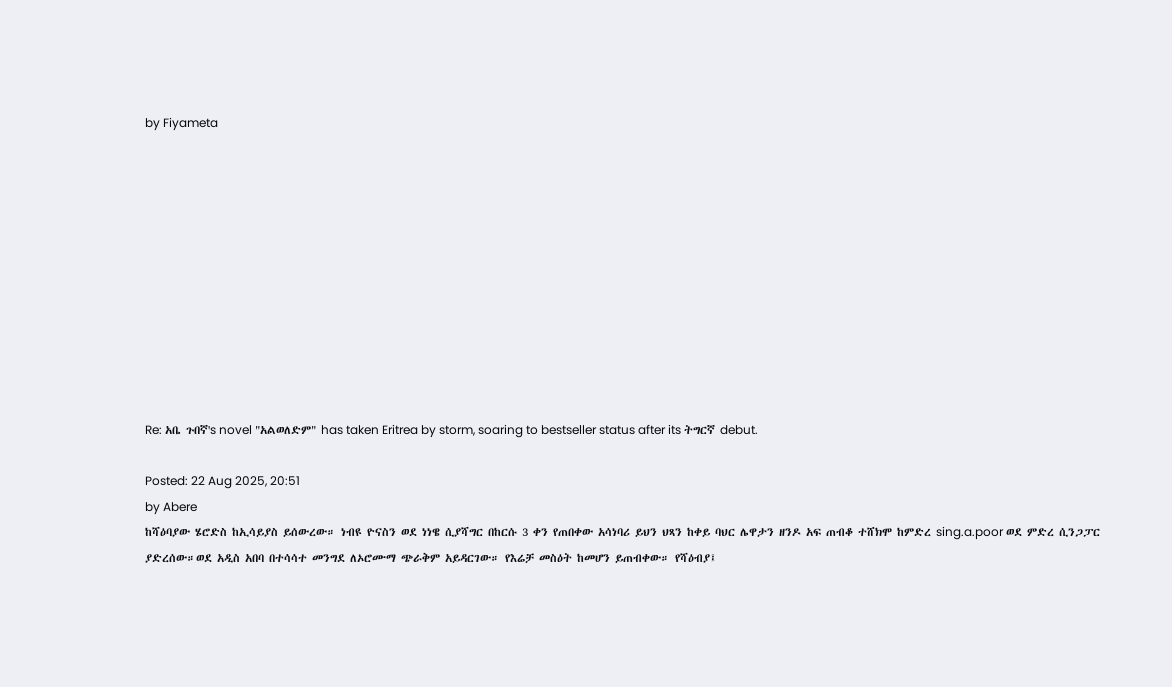by Fiyameta











Re: አቤ ጉበኛ's novel "አልወለድም" has taken Eritrea by storm, soaring to bestseller status after its ትግርኛ debut.

Posted: 22 Aug 2025, 20:51
by Abere
ከሻዕባያው ሄሮድስ ከኢሳይያስ ይሰውረው። ነብዩ ዮናስን ወደ ነነዌ ሲያሻግር በከርሱ 3 ቀን የጠበቀው አሳነባሪ ይህን ህጻን ከቀይ ባህር ሌዋታን ዘንዶ አፍ ጠብቆ ተሸክሞ ከምድረ sing.a.poor ወደ ምድረ ሲንጋፓር ያድረሰው።ወደ አዲስ አበባ በተሳሳተ መንግደ ለኦሮሙማ ጭራቅም አይዳርገው። የእሬቻ መስዕት ከመሆን ይጠብቀው። የሻዕብያ፤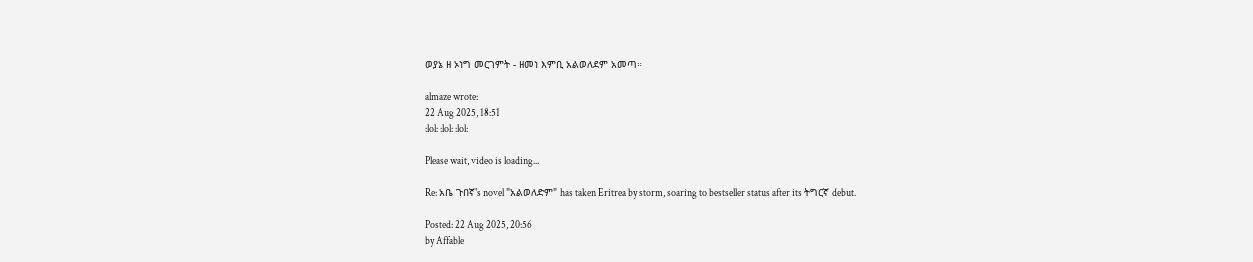ወያኔ ዘ ኦነግ መርገምት - ዘመነ እምቢ አልወለደም አመጣ።

almaze wrote:
22 Aug 2025, 18:51
:lol: :lol: :lol:

Please wait, video is loading...

Re: አቤ ጉበኛ's novel "አልወለድም" has taken Eritrea by storm, soaring to bestseller status after its ትግርኛ debut.

Posted: 22 Aug 2025, 20:56
by Affable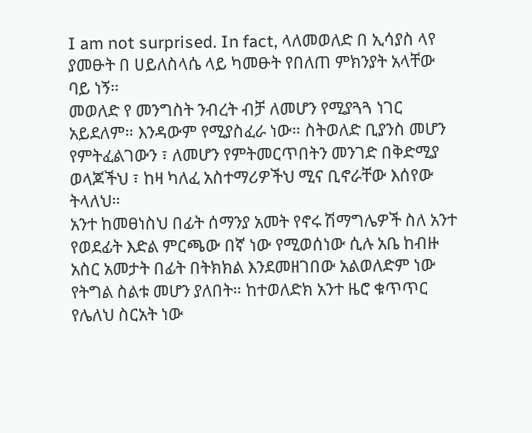I am not surprised. In fact, ላለመወለድ በ ኢሳያስ ላየ ያመፁት በ ሀይለስላሴ ላይ ካመፁት የበለጠ ምክንያት አላቸው ባይ ነኝ።
መወለድ የ መንግስት ንብረት ብቻ ለመሆን የሚያጓጓ ነገር አይደለም። እንዳውም የሚያስፈራ ነው። ስትወለድ ቢያንስ መሆን የምትፈልገውን ፣ ለመሆን የምትመርጥበትን መንገድ በቅድሚያ ወላጆችህ ፣ ከዛ ካለፈ አስተማሪዎችህ ሚና ቢኖራቸው እሰየው ትላለህ።
አንተ ከመፀነስህ በፊት ሰማንያ አመት የኖሩ ሽማግሌዎች ስለ አንተ የወደፊት እድል ምርጫው በኛ ነው የሚወሰነው ሲሉ አቤ ከብዙ አስር አመታት በፊት በትክክል እንደመዘገበው አልወለድም ነው የትግል ስልቱ መሆን ያለበት። ከተወለድክ አንተ ዜሮ ቁጥጥር የሌለህ ስርአት ነው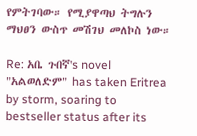የምትገባው። የሚያዋጣህ ትግሉን ማህፀን ውስጥ መሽገህ መለኮስ ነው።

Re: አቤ ጉበኛ's novel "አልወለድም" has taken Eritrea by storm, soaring to bestseller status after its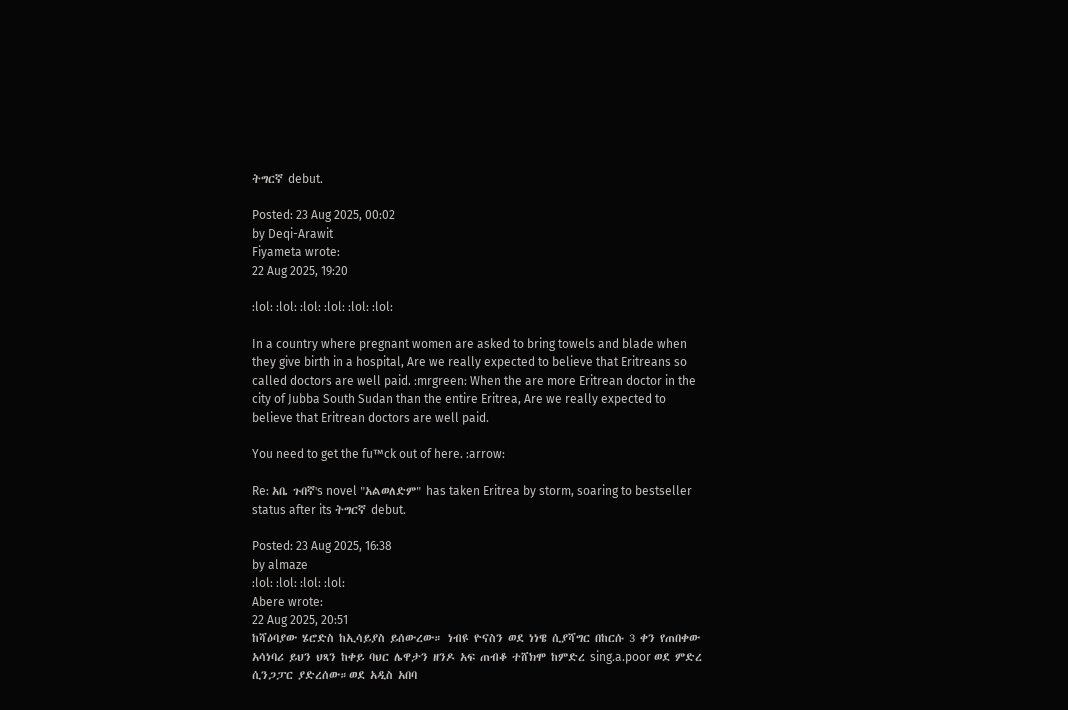ትግርኛ debut.

Posted: 23 Aug 2025, 00:02
by Deqi-Arawit
Fiyameta wrote:
22 Aug 2025, 19:20

:lol: :lol: :lol: :lol: :lol: :lol:

In a country where pregnant women are asked to bring towels and blade when they give birth in a hospital, Are we really expected to believe that Eritreans so called doctors are well paid. :mrgreen: When the are more Eritrean doctor in the city of Jubba South Sudan than the entire Eritrea, Are we really expected to believe that Eritrean doctors are well paid.

You need to get the fu™ck out of here. :arrow:

Re: አቤ ጉበኛ's novel "አልወለድም" has taken Eritrea by storm, soaring to bestseller status after its ትግርኛ debut.

Posted: 23 Aug 2025, 16:38
by almaze
:lol: :lol: :lol: :lol:
Abere wrote:
22 Aug 2025, 20:51
ከሻዕባያው ሄሮድስ ከኢሳይያስ ይሰውረው። ነብዩ ዮናስን ወደ ነነዌ ሲያሻግር በከርሱ 3 ቀን የጠበቀው አሳነባሪ ይህን ህጻን ከቀይ ባህር ሌዋታን ዘንዶ አፍ ጠብቆ ተሸክሞ ከምድረ sing.a.poor ወደ ምድረ ሲንጋፓር ያድረሰው።ወደ አዲስ አበባ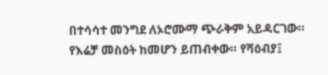በተሳሳተ መንግደ ለኦሮሙማ ጭራቅም አይዳርገው። የእሬቻ መስዕት ከመሆን ይጠብቀው። የሻዕብያ፤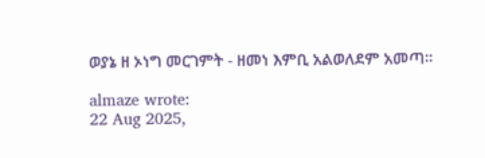ወያኔ ዘ ኦነግ መርገምት - ዘመነ እምቢ አልወለደም አመጣ።

almaze wrote:
22 Aug 2025,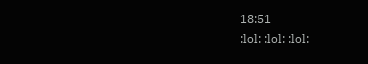18:51
:lol: :lol: :lol: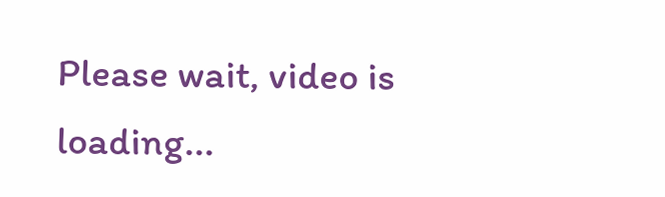Please wait, video is loading...